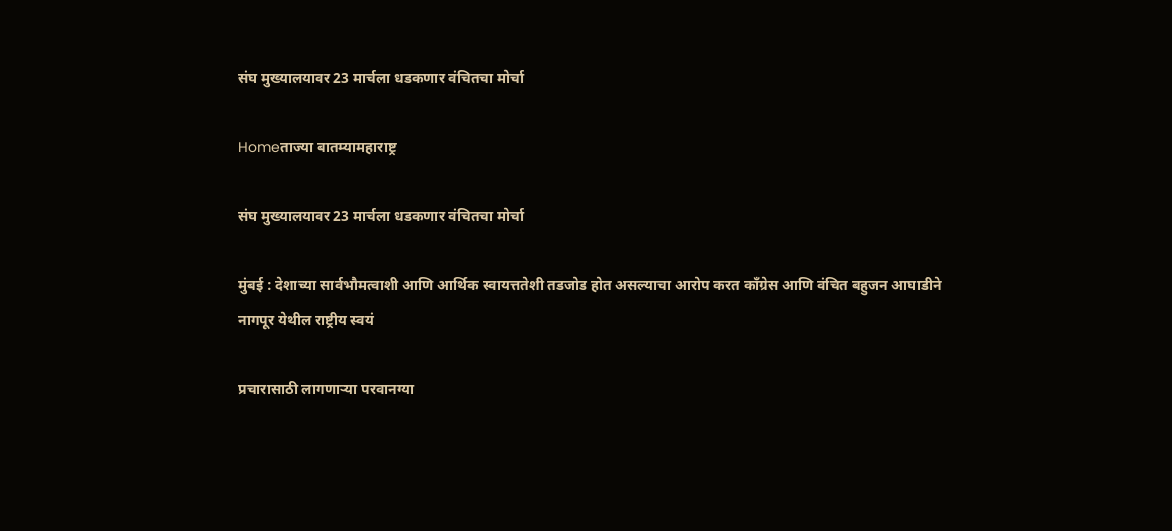संघ मुख्यालयावर 23 मार्चला धडकणार वंचितचा मोर्चा

Homeताज्या बातम्यामहाराष्ट्र

संघ मुख्यालयावर 23 मार्चला धडकणार वंचितचा मोर्चा

मुंबई : देशाच्या सार्वभौमत्वाशी आणि आर्थिक स्वायत्ततेशी तडजोड होत असल्याचा आरोप करत काँग्रेस आणि वंचित बहुजन आघाडीने नागपूर येथील राष्ट्रीय स्वयं

प्रचारासाठी लागणार्‍या परवानग्या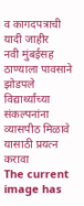व कागदपत्राची यादी जाहीर
नवी मुंबईसह ठाण्याला पावसाने झोडपले
विद्यार्थ्यांच्या संकल्पनांना व्यासपीठ मिळावे यासाठी प्रयत्न करावा
The current image has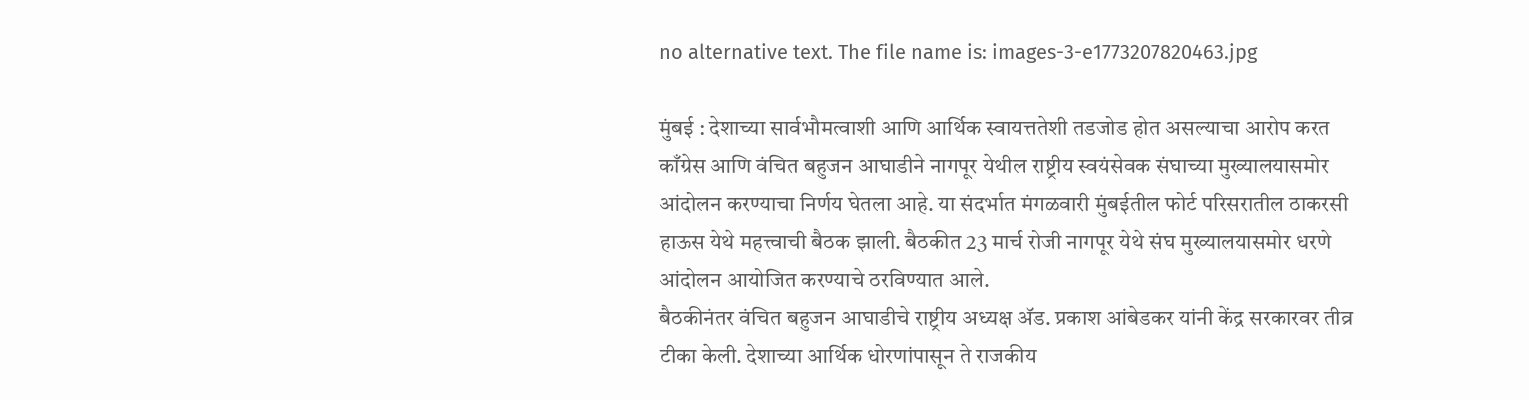no alternative text. The file name is: images-3-e1773207820463.jpg

मुंबई : देशाच्या सार्वभौमत्वाशी आणि आर्थिक स्वायत्ततेशी तडजोड होत असल्याचा आरोप करत काँग्रेस आणि वंचित बहुजन आघाडीने नागपूर येथील राष्ट्रीय स्वयंसेवक संघाच्या मुख्यालयासमोर आंदोलन करण्याचा निर्णय घेतला आहे. या संदर्भात मंगळवारी मुंबईतील फोर्ट परिसरातील ठाकरसी हाऊस येथे महत्त्वाची बैठक झाली. बैठकीत 23 मार्च रोजी नागपूर येथे संघ मुख्यालयासमोर धरणे आंदोलन आयोजित करण्याचे ठरविण्यात आले.
बैठकीनंतर वंचित बहुजन आघाडीचे राष्ट्रीय अध्यक्ष अ‍ॅड. प्रकाश आंबेडकर यांनी केंद्र सरकारवर तीव्र टीका केली. देशाच्या आर्थिक धोरणांपासून ते राजकीय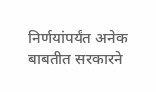निर्णयांपर्यंत अनेक बाबतीत सरकारने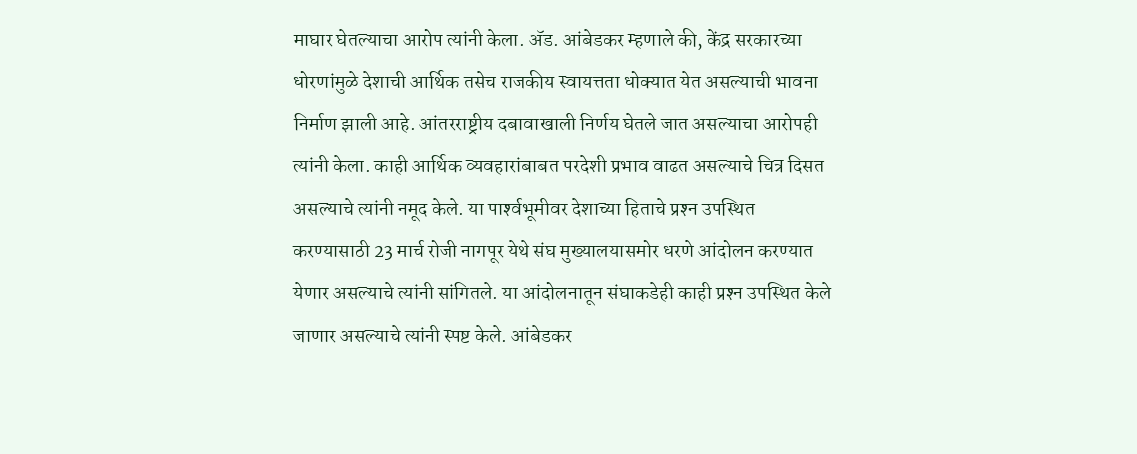माघार घेतल्याचा आरोप त्यांनी केला. अ‍ॅड. आंबेडकर म्हणाले की, केंद्र सरकारच्या धोरणांमुळे देशाची आर्थिक तसेच राजकीय स्वायत्तता धोक्यात येत असल्याची भावना निर्माण झाली आहे. आंतरराष्ट्रीय दबावाखाली निर्णय घेतले जात असल्याचा आरोपही त्यांनी केला. काही आर्थिक व्यवहारांबाबत परदेशी प्रभाव वाढत असल्याचे चित्र दिसत असल्याचे त्यांनी नमूद केले. या पार्श्‍वभूमीवर देशाच्या हिताचे प्रश्‍न उपस्थित करण्यासाठी 23 मार्च रोजी नागपूर येथे संघ मुख्यालयासमोर धरणे आंदोलन करण्यात येणार असल्याचे त्यांनी सांगितले. या आंदोलनातून संघाकडेही काही प्रश्‍न उपस्थित केले जाणार असल्याचे त्यांनी स्पष्ट केले. आंबेडकर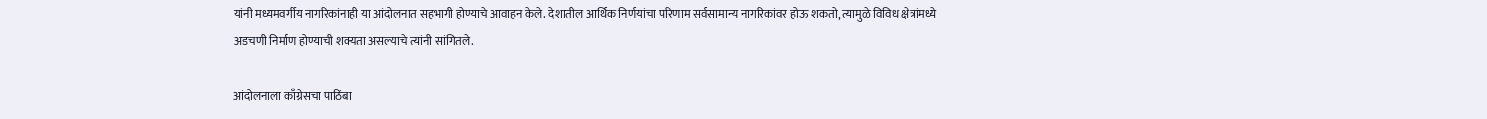यांनी मध्यमवर्गीय नागरिकांनाही या आंदोलनात सहभागी होण्याचे आवाहन केले. देशातील आर्थिक निर्णयांचा परिणाम सर्वसामान्य नागरिकांवर होऊ शकतो, त्यामुळे विविध क्षेत्रांमध्ये अडचणी निर्माण होण्याची शक्यता असल्याचे त्यांनी सांगितले.

आंदोलनाला काँग्रेसचा पाठिंबा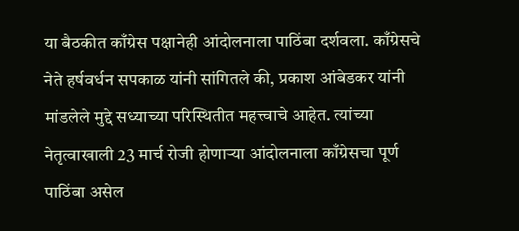या बैठकीत काँग्रेस पक्षानेही आंदोलनाला पाठिंबा दर्शवला. काँग्रेसचे नेते हर्षवर्धन सपकाळ यांनी सांगितले की, प्रकाश आंबेडकर यांनी मांडलेले मुद्दे सध्याच्या परिस्थितीत महत्त्वाचे आहेत. त्यांच्या नेतृत्वाखाली 23 मार्च रोजी होणार्‍या आंदोलनाला काँग्रेसचा पूर्ण पाठिंबा असेल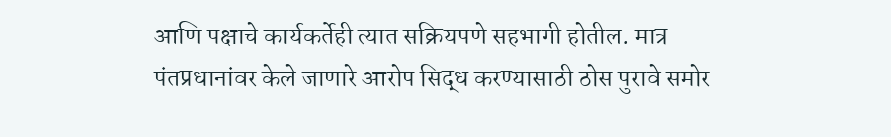आणि पक्षाचे कार्यकर्तेही त्यात सक्रियपणे सहभागी होतील. मात्र पंतप्रधानांवर केले जाणारे आरोप सिद्ध करण्यासाठी ठोस पुरावे समोर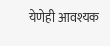येणेही आवश्यक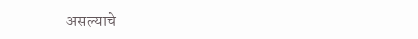असल्याचे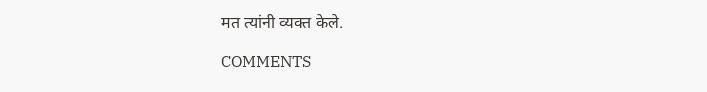मत त्यांनी व्यक्त केले.

COMMENTS